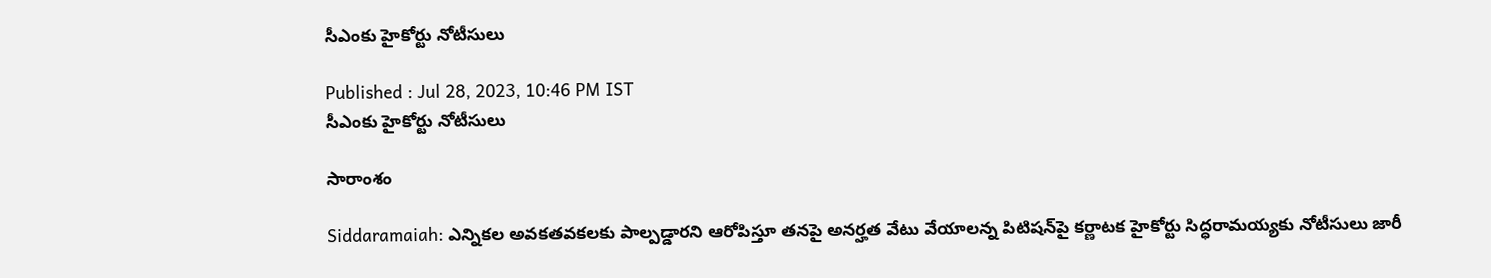సీఎంకు హైకోర్టు నోటీసులు

Published : Jul 28, 2023, 10:46 PM IST
సీఎంకు హైకోర్టు నోటీసులు

సారాంశం

Siddaramaiah: ఎన్నికల అవకతవకలకు పాల్పడ్డారని ఆరోపిస్తూ తనపై అనర్హత వేటు వేయాలన్న పిటిషన్‌పై కర్ణాటక హైకోర్టు సిద్ధరామయ్యకు నోటీసులు జారీ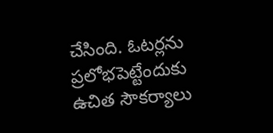చేసింది. ఓటర్లను ప్రలోభపెట్టేందుకు ఉచిత సౌకర్యాలు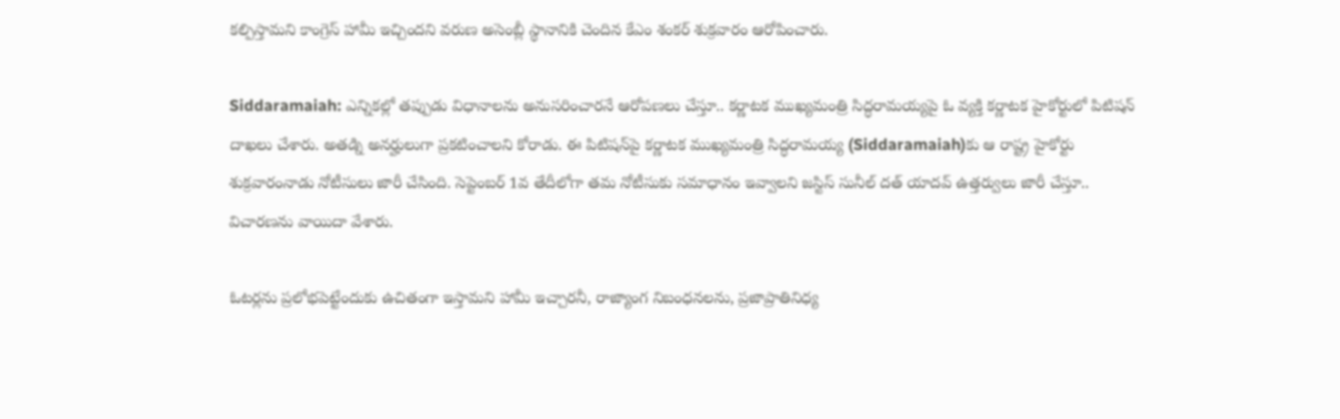కల్పిస్తామని కాంగ్రెస్‌ హామీ ఇచ్చిందని వరుణ అసెంబ్లీ స్థానానికి చెందిన కేఎం శంకర్‌ శుక్రవారం ఆరోపించారు.

Siddaramaiah: ఎన్నికల్లో తప్పుడు విధానాలను అనుసరించారనే ఆరోపణలు చేస్తూ.. కర్ణాటక ముఖ్యమంత్రి సిద్ధరామయ్యపై ఓ వ్యక్తి కర్ణాటక హైకోర్టులో పిటిషన్ దాఖలు చేశారు. అతడ్ని అనర్హులుగా ప్రకటించాలని కోరాడు. ఈ పిటిషన్‌పై కర్ణాటక ముఖ్యమంత్రి సిద్ధరామయ్య (Siddaramaiah)కు ఆ రాష్ట్ర హైకోర్టు శుక్రవారంనాడు నోటీసులు జారీ చేసింది. సెప్టెంబర్ 1వ తేదీలోగా తమ నోటీసుకు సమాధానం ఇవ్వాలని జస్టిస్ సునీల్ దత్ యాదవ్ ఉత్తర్వులు జారీ చేస్తూ.. విచారణను వాయిదా వేశారు.

ఓటర్లను ప్రలోభపెట్టేందుకు ఉచితంగా ఇస్తామని హామీ ఇచ్చారనీ, రాజ్యాంగ నిబంధనలను, ప్రజాప్రాతినిధ్య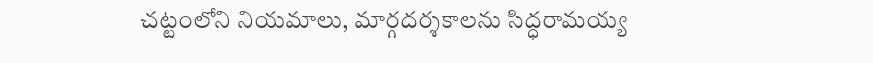చట్టంలోని నియమాలు, మార్గదర్శకాలను సిద్ధరామయ్య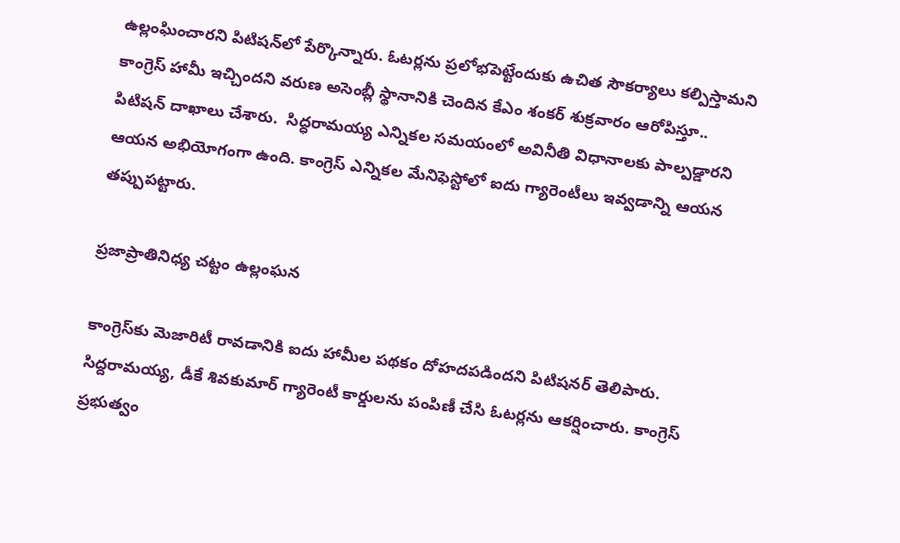ఉల్లంఘించారని పిటిషన్‌లో పేర్కొన్నారు. ఓటర్లను ప్రలోభపెట్టేందుకు ఉచిత సౌకర్యాలు కల్పిస్తామని కాంగ్రెస్‌ హామీ ఇచ్చిందని వరుణ అసెంబ్లీ స్థానానికి చెందిన కేఎం శంకర్‌ శుక్రవారం ఆరోపిస్తూ.. పిటిషన్ దాఖాలు చేశారు.  సిద్ధరామయ్య ఎన్నికల సమయంలో అవినీతి విధానాలకు పాల్పడ్డారని ఆయన అభియోగంగా ఉంది. కాంగ్రెస్ ఎన్నికల మేనిఫెస్టోలో ఐదు గ్యారెంటీలు ఇవ్వడాన్ని ఆయన తప్పుపట్టారు.

ప్రజాప్రాతినిధ్య చట్టం ఉల్లంఘన

కాంగ్రెస్‌కు మెజారిటీ రావడానికి ఐదు హామీల పథకం దోహదపడిందని పిటిషనర్ తెలిపారు. సిద్దరామయ్య, డీకే శివకుమార్ గ్యారెంటీ కార్డులను పంపిణీ చేసి ఓటర్లను ఆకర్షించారు. కాంగ్రెస్ ప్రభుత్వం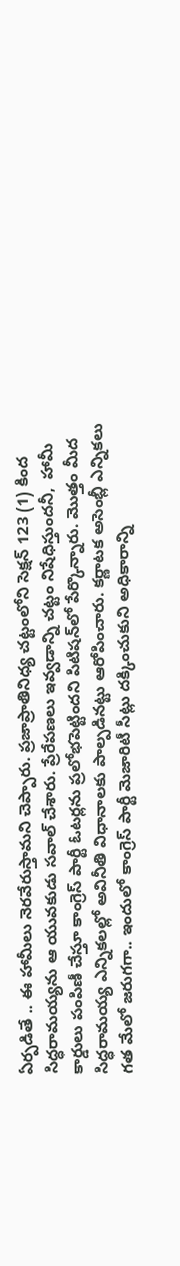ఏర్పడితే .. ఈ హామీలు నెరవేరుస్తామని చెప్పారు. ప్రజాప్రాతినిధ్య చట్టంలోని సెక్షన్ 123 (1) కింద సిద్ధరామయ్యను ఆ యువకుడు సవాల్ చేశారు. ప్రేరేపణలు ఇవ్వడాన్ని చట్టం నిషేధిస్తుందనీ,  హామీ కార్డులు పంపిణీ చేస్తూ కాంగ్రెస్ పార్టీ ఓటర్లను ప్రలోభపెట్టిందని పిటిషన్‌లో పేర్కొన్నారు. మొత్తం మీద సిద్ధరామయ్య ఎన్నికలల్లో అవినీతి విధానాలకు పాల్పడినట్టు ఆరోపించారు. కర్ణాటక అసెంబ్లీ ఎన్నికలు గత మేలో జరుగగా.. ఇందులో కాంగ్రెస్ పార్టీ మెజారిటీ సీట్లు దక్కించుకుని అధికారాన్ని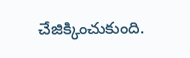చేజిక్కించుకుంది.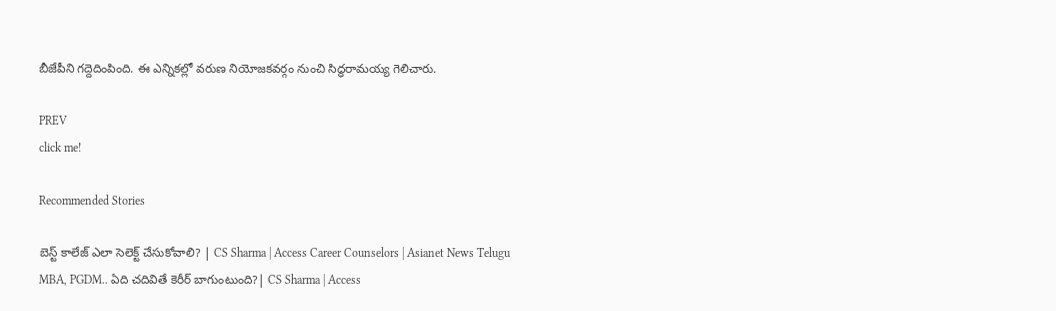బీజేపీని గద్దెదింపింది. ఈ ఎన్నికల్లో వరుణ నియోజకవర్గం నుంచి సిద్ధరామయ్య గెలిచారు.

PREV
click me!

Recommended Stories

బెస్ట్ కాలేజ్ ఎలా సెలెక్ట్ చేసుకోవాలి? | CS Sharma | Access Career Counselors | Asianet News Telugu
MBA, PGDM.. ఏది చదివితే కెరీర్ బాగుంటుంది?| CS Sharma | Access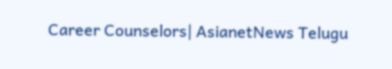Career Counselors| AsianetNews Telugu